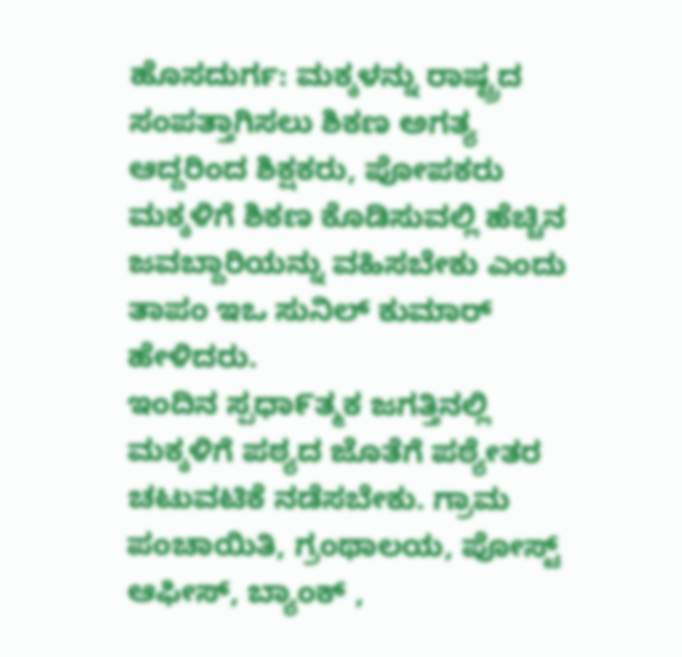ಹೊಸದುರ್ಗ: ಮಕ್ಕಳನ್ನು ರಾಷ್ಟ್ರದ ಸಂಪತ್ತಾಗಿಸಲು ಶಿಕಣ ಅಗತ್ಯ ಆದ್ದರಿಂದ ಶಿಕ್ಷಕರು, ಪೋಪಕರು ಮಕ್ಕಳಿಗೆ ಶಿಕಣ ಕೊಡಿಸುವಲ್ಲಿ ಹೆಚ್ಚಿನ ಜವಬ್ದಾರಿಯನ್ನು ವಹಿಸಬೇಕು ಎಂದು ತಾಪಂ ಇಒ ಸುನಿಲ್ ಕುಮಾರ್ ಹೇಳಿದರು.
ಇಂದಿನ ಸ್ಪಧಾ೯ತ್ಮಕ ಜಗತ್ತಿನಲ್ಲಿ ಮಕ್ಕಳಿಗೆ ಪಠ್ಯದ ಜೊತೆಗೆ ಪಠ್ಯೇತರ ಚಟುವಟಿಕೆ ನಡೆಸಬೇಕು. ಗ್ರಾಮ ಪಂಚಾಯಿತಿ, ಗ್ರಂಥಾಲಯ, ಪೋಸ್ಟ್ ಆಫೀಸ್, ಬ್ಯಾಂಕ್ ,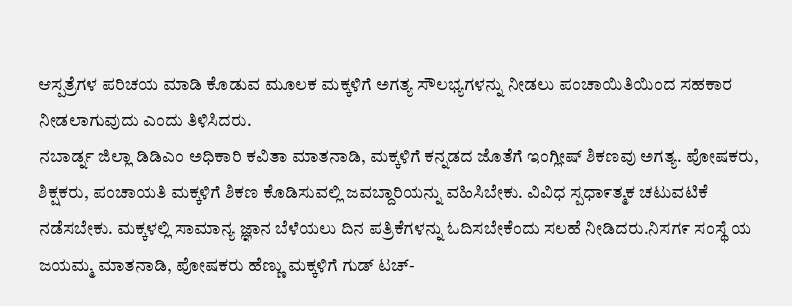ಆಸ್ಪತ್ರೆಗಳ ಪರಿಚಯ ಮಾಡಿ ಕೊಡುವ ಮೂಲಕ ಮಕ್ಕಳಿಗೆ ಅಗತ್ಯ ಸೌಲಭ್ಯಗಳನ್ನು ನೀಡಲು ಪಂಚಾಯಿತಿಯಿಂದ ಸಹಕಾರ ನೀಡಲಾಗುವುದು ಎಂದು ತಿಳಿಸಿದರು.
ನಬಾರ್ಡ್ನ ಜಿಲ್ಲಾ ಡಿಡಿಎಂ ಅಧಿಕಾರಿ ಕವಿತಾ ಮಾತನಾಡಿ, ಮಕ್ಕಳಿಗೆ ಕನ್ನಡದ ಜೊತೆಗೆ ಇಂಗ್ಲೀಷ್ ಶಿಕಣವು ಅಗತ್ಯ. ಪೋಷಕರು, ಶಿಕ್ಷಕರು, ಪಂಚಾಯತಿ ಮಕ್ಕಳಿಗೆ ಶಿಕಣ ಕೊಡಿಸುವಲ್ಲಿ ಜವಬ್ದಾರಿಯನ್ನು ವಹಿಸಿಬೇಕು. ವಿವಿಧ ಸ್ಪಧಾ೯ತ್ಮಕ ಚಟುವಟಿಕೆ ನಡೆಸಬೇಕು. ಮಕ್ಕಳಲ್ಲಿ ಸಾಮಾನ್ಯ ಜ್ಞಾನ ಬೆಳೆಯಲು ದಿನ ಪತ್ರಿಕೆಗಳನ್ನು ಓದಿಸಬೇಕೆಂದು ಸಲಹೆ ನೀಡಿದರು.ನಿಸಗ೯ ಸಂಸ್ಥೆ ಯ ಜಯಮ್ಮ ಮಾತನಾಡಿ, ಪೋಷಕರು ಹೆಣ್ಣು ಮಕ್ಕಳಿಗೆ ಗುಡ್ ಟಚ್-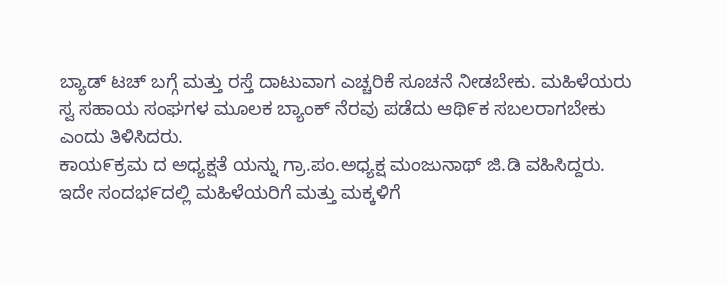ಬ್ಯಾಡ್ ಟಚ್ ಬಗ್ಗೆ ಮತ್ತು ರಸ್ತೆ ದಾಟುವಾಗ ಎಚ್ಚರಿಕೆ ಸೂಚನೆ ನೀಡಬೇಕು. ಮಹಿಳೆಯರು ಸ್ವ ಸಹಾಯ ಸಂಘಗಳ ಮೂಲಕ ಬ್ಯಾಂಕ್ ನೆರವು ಪಡೆದು ಆಥಿ೯ಕ ಸಬಲರಾಗಬೇಕು ಎಂದು ತಿಳಿಸಿದರು.
ಕಾಯ೯ಕ್ರಮ ದ ಅಧ್ಯಕ್ಷತೆ ಯನ್ನು ಗ್ರಾ.ಪಂ.ಅಧ್ಯಕ್ಷ ಮಂಜುನಾಥ್ ಜಿ.ಡಿ ವಹಿಸಿದ್ದರು.
ಇದೇ ಸಂದಭ೯ದಲ್ಲಿ ಮಹಿಳೆಯರಿಗೆ ಮತ್ತು ಮಕ್ಕಳಿಗೆ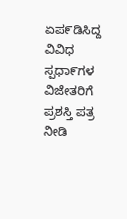ಏಪ೯ಡಿಸಿದ್ದ ವಿವಿಧ ಸ್ಪಧಾ೯ಗಳ ವಿಜೇತರಿಗೆ ಪ್ರಶಸ್ತಿ ಪತ್ರ ನೀಡಿ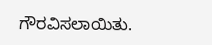ಗೌರವಿಸಲಾಯಿತು.